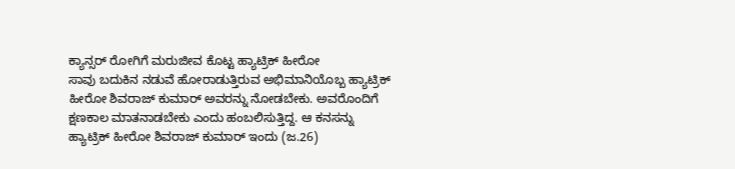ಕ್ಯಾನ್ಸರ್ ರೋಗಿಗೆ ಮರುಜೀವ ಕೊಟ್ಟ ಹ್ಯಾಟ್ರಿಕ್ ಹೀರೋ
ಸಾವು ಬದುಕಿನ ನಡುವೆ ಹೋರಾಡುತ್ತಿರುವ ಅಭಿಮಾನಿಯೊಬ್ಬ ಹ್ಯಾಟ್ರಿಕ್ ಹೀರೋ ಶಿವರಾಜ್ ಕುಮಾರ್ ಅವರನ್ನು ನೋಡಬೇಕು. ಅವರೊಂದಿಗೆ ಕ್ಷಣಕಾಲ ಮಾತನಾಡಬೇಕು ಎಂದು ಹಂಬಲಿಸುತ್ತಿದ್ದ. ಆ ಕನಸನ್ನು ಹ್ಯಾಟ್ರಿಕ್ ಹೀರೋ ಶಿವರಾಜ್ ಕುಮಾರ್ ಇಂದು (ಜ.26)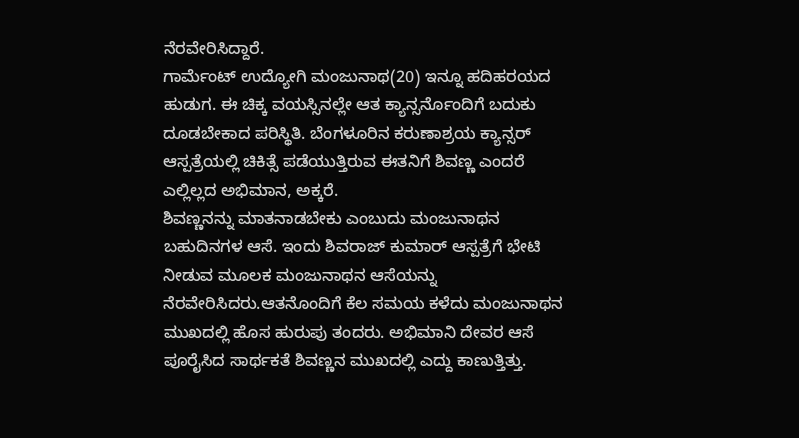ನೆರವೇರಿಸಿದ್ದಾರೆ.
ಗಾರ್ಮೆಂಟ್ ಉದ್ಯೋಗಿ ಮಂಜುನಾಥ(20) ಇನ್ನೂ ಹದಿಹರಯದ ಹುಡುಗ. ಈ ಚಿಕ್ಕ ವಯಸ್ಸಿನಲ್ಲೇ ಆತ ಕ್ಯಾನ್ಸರ್ನೊಂದಿಗೆ ಬದುಕು ದೂಡಬೇಕಾದ ಪರಿಸ್ಥಿತಿ. ಬೆಂಗಳೂರಿನ ಕರುಣಾಶ್ರಯ ಕ್ಯಾನ್ಸರ್ ಆಸ್ಪತ್ರೆಯಲ್ಲಿ ಚಿಕಿತ್ಸೆ ಪಡೆಯುತ್ತಿರುವ ಈತನಿಗೆ ಶಿವಣ್ಣ ಎಂದರೆ ಎಲ್ಲಿಲ್ಲದ ಅಭಿಮಾನ, ಅಕ್ಕರೆ.
ಶಿವಣ್ಣನನ್ನು ಮಾತನಾಡಬೇಕು ಎಂಬುದು ಮಂಜುನಾಥನ ಬಹುದಿನಗಳ ಆಸೆ. ಇಂದು ಶಿವರಾಜ್ ಕುಮಾರ್ ಆಸ್ಪತ್ರೆಗೆ ಭೇಟಿ ನೀಡುವ ಮೂಲಕ ಮಂಜುನಾಥನ ಆಸೆಯನ್ನು ನೆರವೇರಿಸಿದರು.ಆತನೊಂದಿಗೆ ಕೆಲ ಸಮಯ ಕಳೆದು ಮಂಜುನಾಥನ ಮುಖದಲ್ಲಿ ಹೊಸ ಹುರುಪು ತಂದರು. ಅಭಿಮಾನಿ ದೇವರ ಆಸೆ ಪೂರೈಸಿದ ಸಾರ್ಥಕತೆ ಶಿವಣ್ಣನ ಮುಖದಲ್ಲಿ ಎದ್ದು ಕಾಣುತ್ತಿತ್ತು.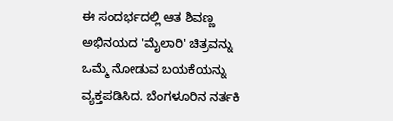ಈ ಸಂದರ್ಭದಲ್ಲಿ ಆತ ಶಿವಣ್ಣ ಅಭಿನಯದ 'ಮೈಲಾರಿ' ಚಿತ್ರವನ್ನು ಒಮ್ಮೆ ನೋಡುವ ಬಯಕೆಯನ್ನು ವ್ಯಕ್ತಪಡಿಸಿದ. ಬೆಂಗಳೂರಿನ ನರ್ತಕಿ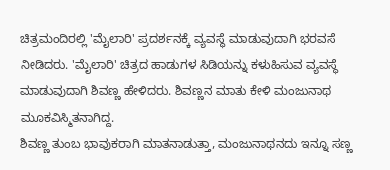ಚಿತ್ರಮಂದಿರಲ್ಲಿ 'ಮೈಲಾರಿ' ಪ್ರದರ್ಶನಕ್ಕೆ ವ್ಯವಸ್ಥೆ ಮಾಡುವುದಾಗಿ ಭರವಸೆ ನೀಡಿದರು. 'ಮೈಲಾರಿ' ಚಿತ್ರದ ಹಾಡುಗಳ ಸಿಡಿಯನ್ನು ಕಳುಹಿಸುವ ವ್ಯವಸ್ಥೆ ಮಾಡುವುದಾಗಿ ಶಿವಣ್ಣ ಹೇಳಿದರು. ಶಿವಣ್ಣನ ಮಾತು ಕೇಳಿ ಮಂಜುನಾಥ ಮೂಕವಿಸ್ಮಿತನಾಗಿದ್ದ.
ಶಿವಣ್ಣ ತುಂಬ ಭಾವುಕರಾಗಿ ಮಾತನಾಡುತ್ತಾ, ಮಂಜುನಾಥನದು ಇನ್ನೂ ಸಣ್ಣ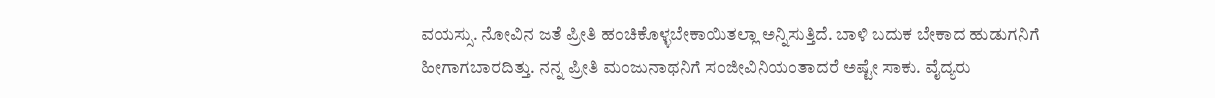ವಯಸ್ಸು. ನೋವಿನ ಜತೆ ಪ್ರೀತಿ ಹಂಚಿಕೊಳ್ಳಬೇಕಾಯಿತಲ್ಲಾ ಅನ್ನಿಸುತ್ತಿದೆ. ಬಾಳಿ ಬದುಕ ಬೇಕಾದ ಹುಡುಗನಿಗೆ ಹೀಗಾಗಬಾರದಿತ್ತು. ನನ್ನ ಪ್ರೀತಿ ಮಂಜುನಾಥನಿಗೆ ಸಂಜೀವಿನಿಯಂತಾದರೆ ಅಷ್ಟೇ ಸಾಕು. ವೈದ್ಯರು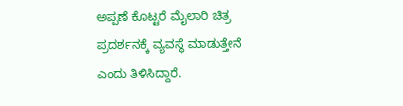ಅಪ್ಪಣೆ ಕೊಟ್ಟರೆ ಮೈಲಾರಿ ಚಿತ್ರ ಪ್ರದರ್ಶನಕ್ಕೆ ವ್ಯವಸ್ಥೆ ಮಾಡುತ್ತೇನೆ ಎಂದು ತಿಳಿಸಿದ್ದಾರೆ.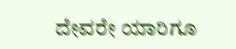ದೇವರೇ ಯಾರಿಗೂ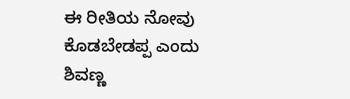ಈ ರೀತಿಯ ನೋವು ಕೊಡಬೇಡಪ್ಪ ಎಂದು ಶಿವಣ್ಣ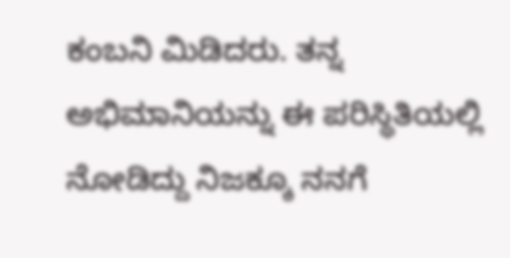ಕಂಬನಿ ಮಿಡಿದರು. ತನ್ನ ಅಭಿಮಾನಿಯನ್ನು ಈ ಪರಿಸ್ಥಿತಿಯಲ್ಲಿ ನೋಡಿದ್ದು ನಿಜಕ್ಕೂ ನನಗೆ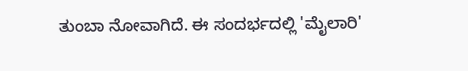ತುಂಬಾ ನೋವಾಗಿದೆ. ಈ ಸಂದರ್ಭದಲ್ಲಿ 'ಮೈಲಾರಿ'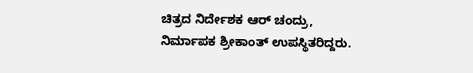ಚಿತ್ರದ ನಿರ್ದೇಶಕ ಆರ್ ಚಂದ್ರು, ನಿರ್ಮಾಪಕ ಶ್ರೀಕಾಂತ್ ಉಪಸ್ಥಿತರಿದ್ದರು.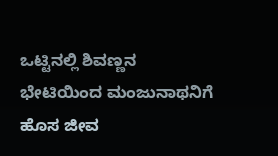ಒಟ್ಟಿನಲ್ಲಿ ಶಿವಣ್ಣನ ಭೇಟಿಯಿಂದ ಮಂಜುನಾಥನಿಗೆ ಹೊಸ ಜೀವ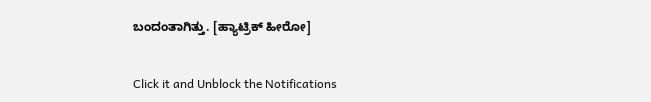ಬಂದಂತಾಗಿತ್ತು. [ಹ್ಯಾಟ್ರಿಕ್ ಹೀರೋ]


Click it and Unblock the Notifications